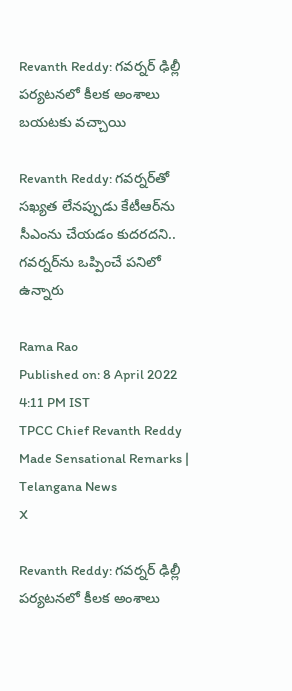Revanth Reddy: గవర్నర్ ఢిల్లీ పర్యటనలో కీలక అంశాలు బయటకు వచ్చాయి

Revanth Reddy: గవర్నర్‌తో సఖ్యత లేనప్పుడు కేటీఆర్‌ను సీఎంను చేయడం కుదరదని.. గవర్నర్‌ను ఒప్పించే పనిలో ఉన్నారు

Rama Rao
Published on: 8 April 2022 4:11 PM IST
TPCC Chief Revanth Reddy Made Sensational Remarks | Telangana News
X

Revanth Reddy: గవర్నర్ ఢిల్లీ పర్యటనలో కీలక అంశాలు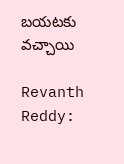బయటకు వచ్చాయి

Revanth Reddy: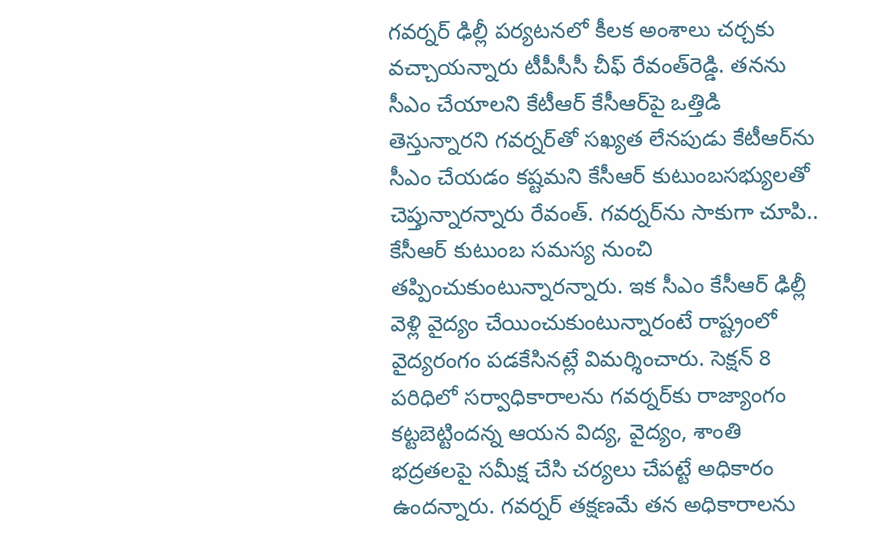గవర్నర్ ఢిల్లీ పర్యటనలో కీలక అంశాలు చర్చకు వచ్చాయన్నారు టీపీసీసీ చీఫ్ రేవంత్‌రెడ్డి. తనను సీఎం చేయాలని కేటీఆర్‌ కేసీఆర్‌పై ఒత్తిడి తెస్తున్నారని గవర్నర్‌తో సఖ్యత లేనపుడు కేటీఆర్‌ను సీఎం చేయడం కష్టమని కేసీఆర్‌ కుటుంబసభ్యులతో చెప్తున్నారన్నారు రేవంత్. గవర్నర్‌ను సాకుగా చూపి.. కేసీఆర్‌ కుటుంబ సమస్య నుంచి తప్పించుకుంటున్నారన్నారు. ఇక సీఎం కేసీఆర్‌ ఢిల్లీ వెళ్లి వైద్యం చేయించుకుంటున్నారంటే రాష్ట్రంలో వైద్యరంగం పడకేసినట్లే విమర్శించారు. సెక్షన్‌ 8 పరిధిలో సర్వాధికారాలను గవర్నర్‌కు రాజ్యాంగం కట్టబెట్టిందన్న ఆయన విద్య, వైద్యం, శాంతి భద్రతలపై సమీక్ష చేసి చర్యలు చేపట్టే అధికారం ఉందన్నారు. గవర్నర్ తక్షణమే తన అధికారాలను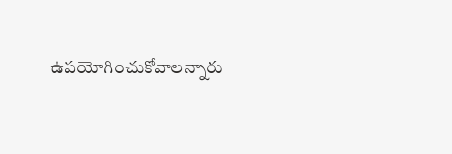ఉపయోగించుకోవాలన్నారు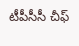టీపీసీసీ చీఫ్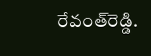రేవంత్‌రెడ్డి.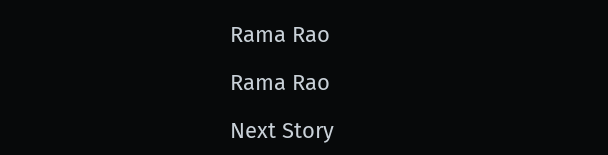Rama Rao

Rama Rao

Next Story